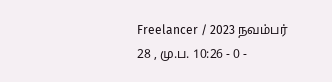Freelancer / 2023 நவம்பர் 28 , மு.ப. 10:26 - 0 -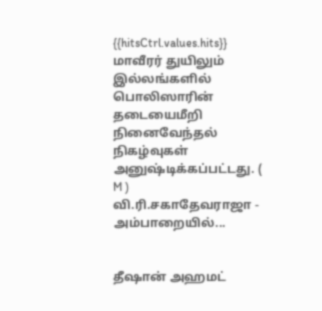{{hitsCtrl.values.hits}}
மாவீரர் துயிலும் இல்லங்களில் பொலிஸாரின் தடையைமீறி நினைவேந்தல் நிகழ்வுகள் அனுஷ்டிக்கப்பட்டது. ( M )
வி.ரி.சகாதேவராஜா - அம்பாறையில்...


தீஷான் அஹமட்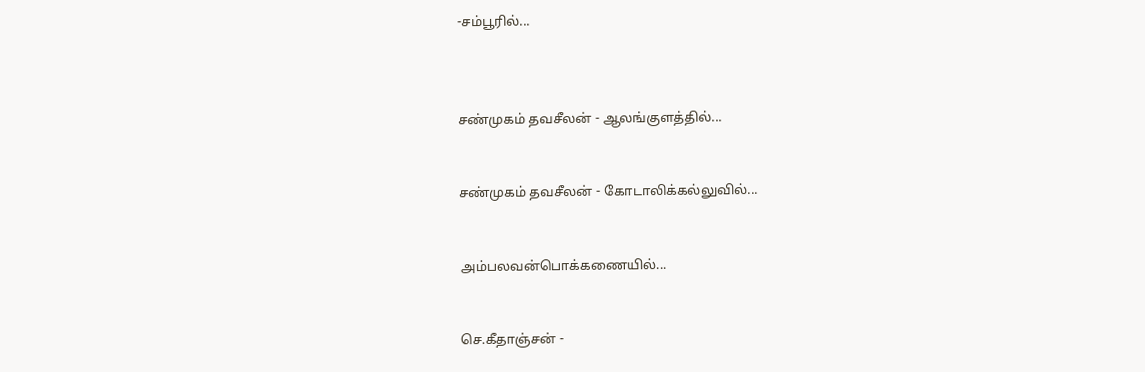-சம்பூரில்...



சண்முகம் தவசீலன் - ஆலங்குளத்தில்...


சண்முகம் தவசீலன் - கோடாலிக்கல்லுவில்...


அம்பலவன்பொக்கணையில்...


செ.கீதாஞ்சன் -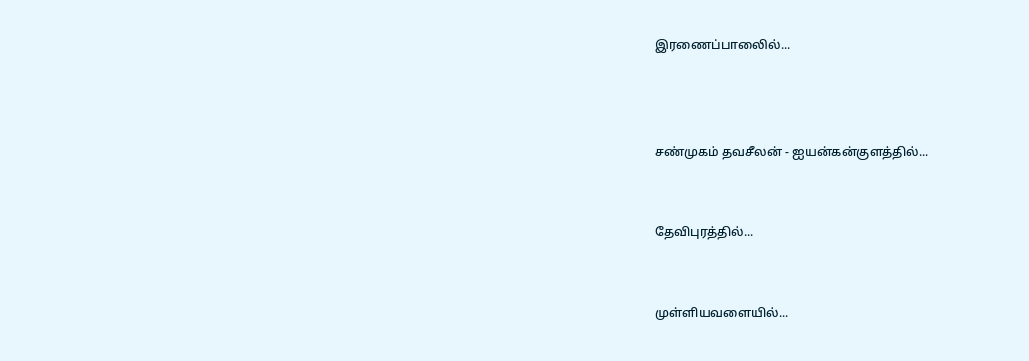இரணைப்பாலைில்...



சண்முகம் தவசீலன் - ஐயன்கன்குளத்தில்...


தேவிபுரத்தில்...


முள்ளியவளையில்...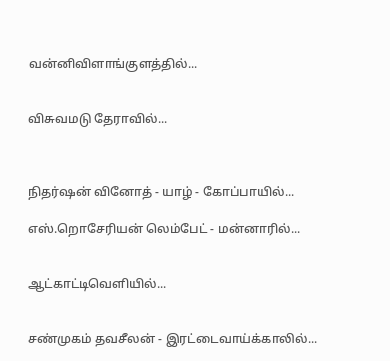வன்னிவிளாங்குளத்தில்...


விசுவமடு தேராவில்...



நிதர்ஷன் வினோத் - யாழ் - கோப்பாயில்...

எஸ்.றொசேரியன் லெம்பேட் - மன்னாரில்...


ஆட்காட்டிவெளியில்...


சண்முகம் தவசீலன் - இரட்டைவாய்க்காலில்...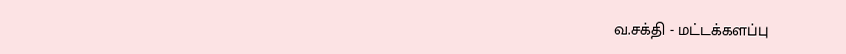வ.சக்தி - மட்டக்களப்பு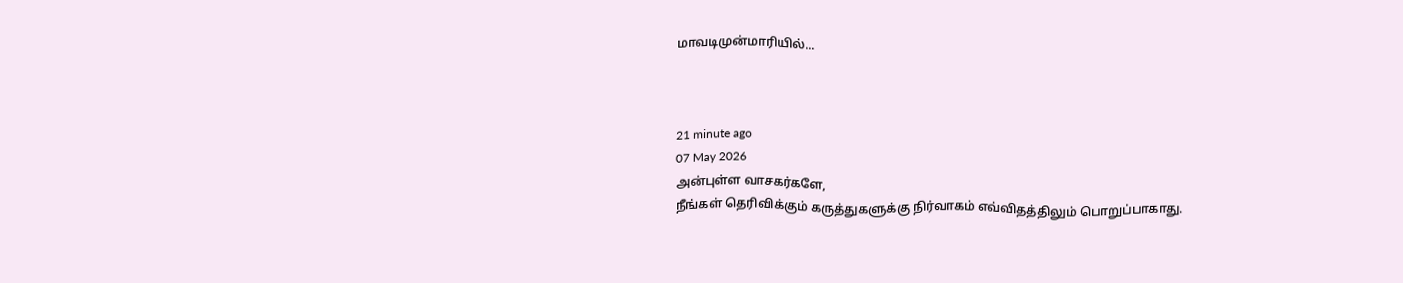மாவடிமுன்மாரியில்...



21 minute ago
07 May 2026
அன்புள்ள வாசகர்களே,
நீங்கள் தெரிவிக்கும் கருத்துகளுக்கு நிர்வாகம் எவ்விதத்திலும் பொறுப்பாகாது.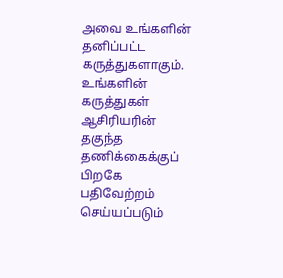அவை உங்களின் தனிப்பட்ட கருத்துகளாகும். உங்களின் கருத்துகள் ஆசிரியரின் தகுந்த தணிக்கைக்குப் பிறகே பதிவேற்றம் செய்யப்படும்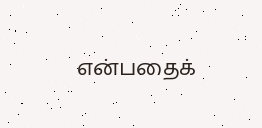என்பதைக்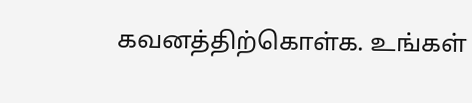கவனத்திற்கொள்க. உங்கள்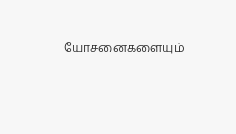யோசனைகளையும்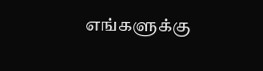எங்களுக்கு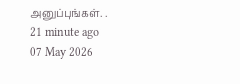அனுப்புங்கள். .
21 minute ago
07 May 2026